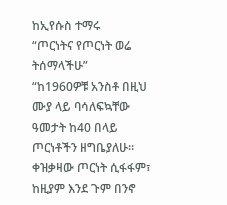ከኢየሱስ ተማሩ
“ጦርነትና የጦርነት ወሬ ትሰማላችሁ”
“ከ1960ዎቹ አንስቶ በዚህ ሙያ ላይ ባሳለፍኳቸው ዓመታት ከ40 በላይ ጦርነቶችን ዘግቤያለሁ። ቀዝቃዛው ጦርነት ሲፋፋም፣ ከዚያም እንደ ጉም በንኖ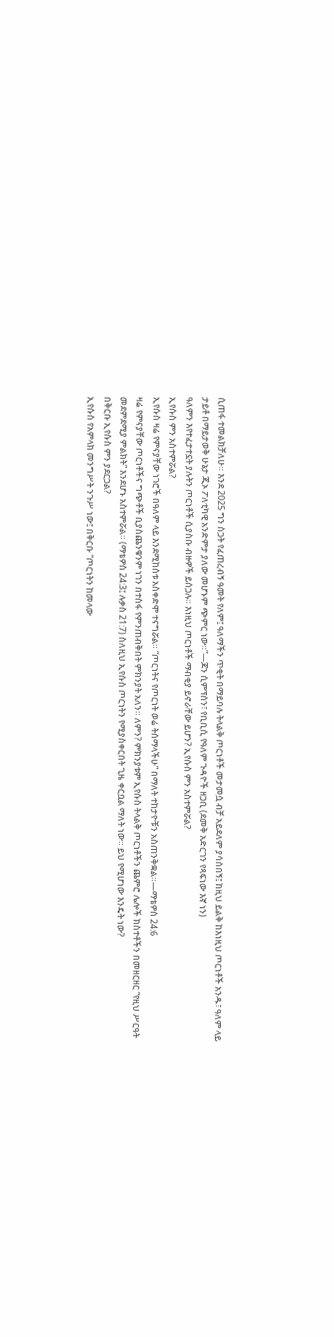ሲጠፋ ተመልክቻለሁ። እንደ 2025 ግን ስጋት የፈጠረብኝ ዓመት የለም፤ ዓለማችን ጥቂት በማይባሉ ትላልቅ ጦርነቶች መታመሷ ብቻ አይደለም ያሳሰበኝ፤ ከዚህ ይልቅ ከእነዚህ ጦርነቶች አንዱ፣ ዓለም ላይ ታይቶ በማይታወቅ ሁኔታ ጂኦ ፖለቲካዊ አንድምታ ያለው መሆኑም ጭምር ነው።”—ጆን ሲምፕሰን፣ የቢቢሲ የዓለም ጉዳዮች ዘጋቢ (ደመቅ አድርገን የጻፍነው እኛ ነን)
ዓለምን እየተፈታተኗት ያሉትን ጦርነቶች ሲያስቡ ብዙዎች ይሰጋሉ። እነዚህ ጦርነቶች ማብቂያ ይኖራቸው ይሆን? ኢየሱስ ምን አስተምሯል?
ኢየሱስ ምን አስተምሯል?
ኢየሱስ ዛሬ የምናያቸው ነገሮች በዓለም ላይ እንደሚከሰቱ አስቀድሞ ተናግሯል። “ጦርነትና የጦርነት ወሬ ትሰማላችሁ” በማለት ተከታዮቹን አስጠንቅቋል።—ማቴዎስ 24:6
ዛሬ የምናያቸው ጦርነቶችና ግጭቶች ቢያስጨንቁንም ነገን በተስፋ የምንጠብቅበት ምክንያት አለን። ለምን? ምክንያቱም ኢየሱስ ትላልቅ ጦርነቶችን ጨምሮ ሌሎች ክስተቶችን በመዘርዘር “የዚህ ሥርዓት መደምደሚያ ምልክት” እንደሆኑ አስተምሯል። (ማቴዎስ 24:3፤ ሉቃስ 21:7) ስለዚህ ኢየሱስ ጦርነትን የሚያስቀርበት ጊዜ ቀርቧል ማለት ነው። ይህ የሚሆነው እንዴት ነው?
በቅርቡ ኢየሱስ ምን ያደርጋል?
ኢየሱስ የአምላክ መንግሥት ንጉሥ ነው፤ በቅርቡ “ጦርነትን ከመላው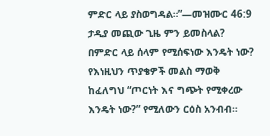ምድር ላይ ያስወግዳል።”—መዝሙር 46:9
ታዲያ መጪው ጊዜ ምን ይመስላል? በምድር ላይ ሰላም የሚሰፍነው እንዴት ነው? የእነዚህን ጥያቄዎች መልስ ማወቅ ከፈለግህ “ጦርነት እና ግጭት የሚቀረው እንዴት ነው?” የሚለውን ርዕስ አንብብ።